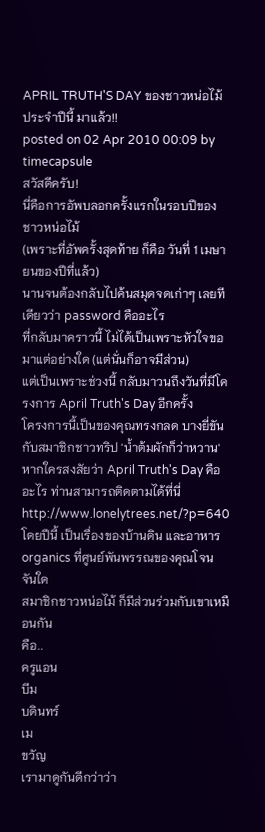APRIL TRUTH'S DAY ของชาวหน่อไม้ ประจำปีนี้ มาแล้ว!!
posted on 02 Apr 2010 00:09 by timecapsule
สวัสดีครับ!
นี่คือการอัพบลอกครั้งแรกในรอบปีของชาวหน่อไม้
(เพราะที่อัพครั้งสุดท้าย ก็คือ วันที่ 1 เมษายนของปีที่แล้ว)
นานจนต้องกลับไปค้นสมุดจดเก่าๆ เลยทีเดียวว่า password คืออะไร
ที่กลับมาคราวนี้ ไม่ได้เป็นเพราะหัวใจขอมาแต่อย่างใด (แต่นั่นก็อาจมีส่วน)
แต่เป็นเพราะช่วงนี้ กลับมาวนถึงวันที่มีโครงการ April Truth's Day อีกครั้ง
โครงการนี้เป็นของคุณทรงกลด บางยี่ขัน กับสมาชิกชาวทริป 'น้ำต้มผักก็ว่าหวาน'
หากใครสงสัยว่า April Truth's Day คืออะไร ท่านสามารถติดตามได้ที่นี่
http://www.lonelytrees.net/?p=640
โดยปีนี้ เป็นเรื่องของบ้านดิน และอาหาร organics ที่ศูนย์พันพรรณของคุณโจน จันใด
สมาชิกชาวหน่อไม้ ก็มีส่วนร่วมกับเขาเหมือนกัน
คือ..
ครูแอน
บีม
บดินทร์
เม
ขวัญ
เรามาดูกันดีกว่าว่า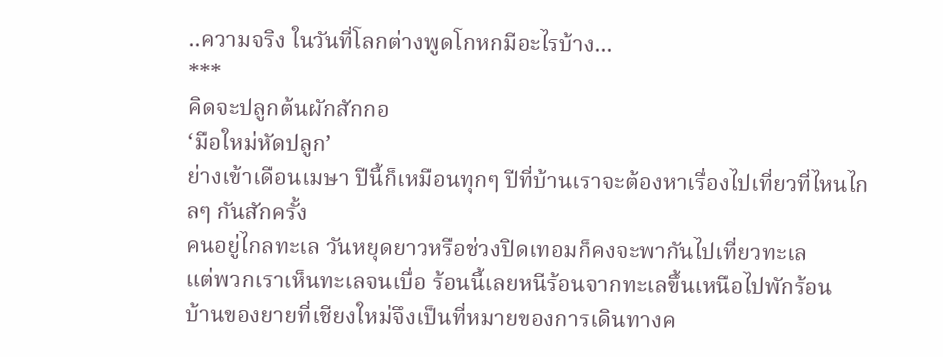..ความจริง ในวันที่โลกต่างพูดโกหกมีอะไรบ้าง...
***
คิดจะปลูกต้นผักสักกอ
‘มือใหม่หัดปลูก’
ย่างเข้าเดือนเมษา ปีนี้ก็เหมือนทุกๆ ปีที่บ้านเราจะต้องหาเรื่องไปเที่ยวที่ไหนไกลๆ กันสักครั้ง
คนอยู่ไกลทะเล วันหยุดยาวหรือช่วงปิดเทอมก็คงจะพากันไปเที่ยวทะเล
แต่พวกเราเห็นทะเลจนเบื่อ ร้อนนี้เลยหนีร้อนจากทะเลขึ้นเหนือไปพักร้อน
บ้านของยายที่เชียงใหม่จึงเป็นที่หมายของการเดินทางค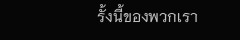รั้งนี้ของพวกเรา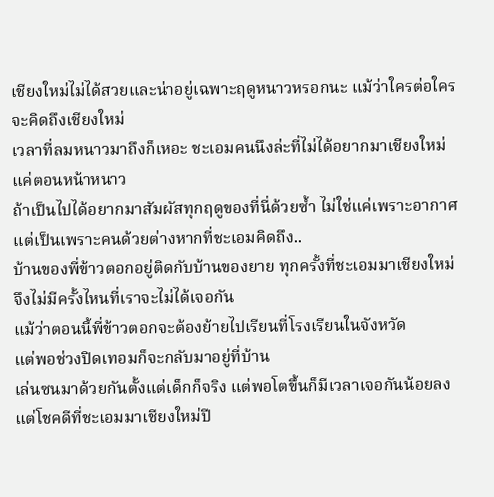เชียงใหม่ไม่ได้สวยและน่าอยู่เฉพาะฤดูหนาวหรอกนะ แม้ว่าใครต่อใครจะคิดถึงเชียงใหม่
เวลาที่ลมหนาวมาถึงก็เหอะ ชะเอมคนนึงล่ะที่ไม่ได้อยากมาเชียงใหม่แค่ตอนหน้าหนาว
ถ้าเป็นไปได้อยากมาสัมผัสทุกฤดูของที่นี่ด้วยซ้ำ ไม่ใช่แค่เพราะอากาศ
แต่เป็นเพราะคนด้วยต่างหากที่ชะเอมคิดถึง..
บ้านของพี่ข้าวตอกอยู่ติดกับบ้านของยาย ทุกครั้งที่ชะเอมมาเชียงใหม่
จึงไม่มีครั้งไหนที่เราจะไม่ได้เจอกัน
แม้ว่าตอนนี้พี่ข้าวตอกจะต้องย้ายไปเรียนที่โรงเรียนในจังหวัด
แต่พอช่วงปิดเทอมก็จะกลับมาอยู่ที่บ้าน
เล่นซนมาด้วยกันตั้งแต่เด็กก็จริง แต่พอโตขึ้นก็มีเวลาเจอกันน้อยลง
แต่โชคดีที่ชะเอมมาเชียงใหม่ปี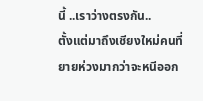นี้ ..เราว่างตรงกัน..
ตั้งแต่มาถึงเชียงใหม่คนที่ยายห่วงมากว่าจะหนีออก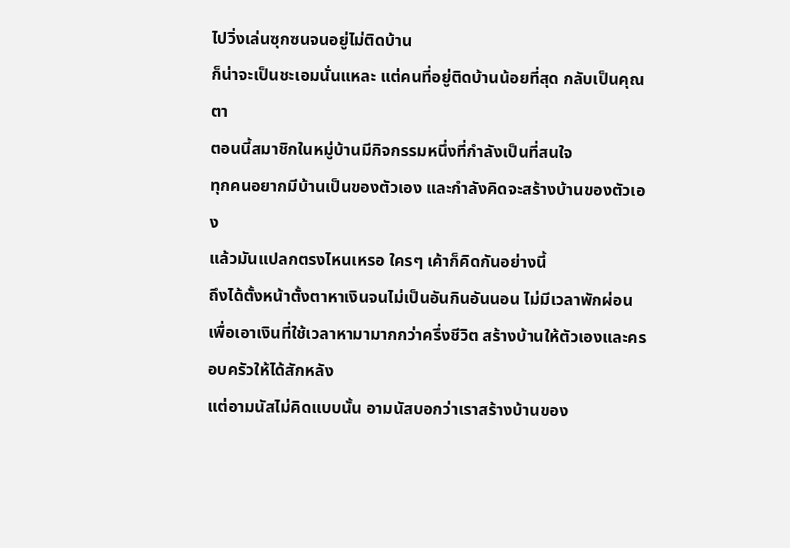ไปวิ่งเล่นซุกซนจนอยู่ไม่ติดบ้าน
ก็น่าจะเป็นชะเอมนั่นแหละ แต่คนที่อยู่ติดบ้านน้อยที่สุด กลับเป็นคุณตา
ตอนนี้สมาชิกในหมู่บ้านมีกิจกรรมหนึ่งที่กำลังเป็นที่สนใจ
ทุกคนอยากมีบ้านเป็นของตัวเอง และกำลังคิดจะสร้างบ้านของตัวเอง
แล้วมันแปลกตรงไหนเหรอ ใครๆ เค้าก็คิดกันอย่างนี้
ถึงได้ตั้งหน้าตั้งตาหาเงินจนไม่เป็นอันกินอันนอน ไม่มีเวลาพักผ่อน
เพื่อเอาเงินที่ใช้เวลาหามามากกว่าครึ่งชีวิต สร้างบ้านให้ตัวเองและครอบครัวให้ได้สักหลัง
แต่อามนัสไม่คิดแบบนั้น อามนัสบอกว่าเราสร้างบ้านของ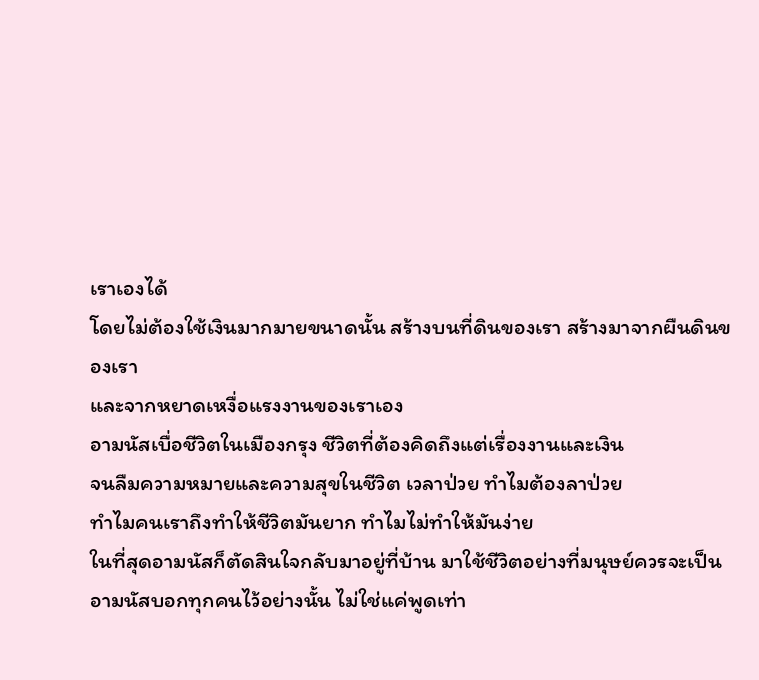เราเองได้
โดยไม่ต้องใช้เงินมากมายขนาดนั้น สร้างบนที่ดินของเรา สร้างมาจากผืนดินของเรา
และจากหยาดเหงื่อแรงงานของเราเอง
อามนัสเบื่อชีวิตในเมืองกรุง ชีวิตที่ต้องคิดถึงแต่เรื่องงานและเงิน
จนลืมความหมายและความสุขในชีวิต เวลาป่วย ทำไมต้องลาป่วย
ทำไมคนเราถึงทำให้ชีวิตมันยาก ทำไมไม่ทำให้มันง่าย
ในที่สุดอามนัสก็ตัดสินใจกลับมาอยู่ที่บ้าน มาใช้ชีวิตอย่างที่มนุษย์ควรจะเป็น
อามนัสบอกทุกคนไว้อย่างนั้น ไม่ใช่แค่พูดเท่า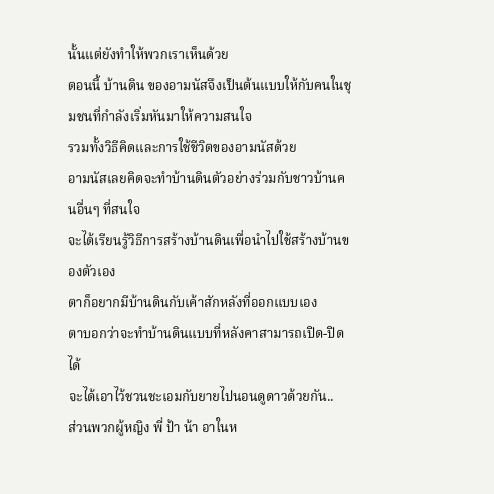นั้นแต่ยังทำให้พวกเราเห็นด้วย
ตอนนี้ บ้านดิน ของอามนัสจึงเป็นต้นแบบให้กับคนในชุมชนที่กำลังเริ่มหันมาให้ความสนใจ
รวมทั้งวิธีคิดและการใช้ชีวิตของอามนัสด้วย
อามนัสเลยคิดจะทำบ้านดินตัวอย่างร่วมกับชาวบ้านคนอื่นๆ ที่สนใจ
จะได้เรียนรู้วิธีการสร้างบ้านดินเพื่อนำไปใช้สร้างบ้านของตัวเอง
ตาก็อยากมีบ้านดินกับเค้าสักหลังที่ออกแบบเอง
ตาบอกว่าจะทำบ้านดินแบบที่หลังคาสามารถเปิด-ปิดได้
จะได้เอาไว้ชวนชะเอมกับยายไปนอนดูดาวด้วยกัน..
ส่วนพวกผู้หญิง พี่ ป้า น้า อาในห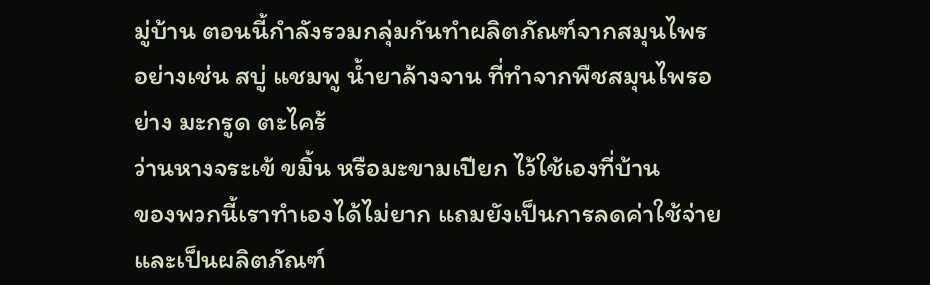มู่บ้าน ตอนนี้กำลังรวมกลุ่มกันทำผลิตภัณฑ์จากสมุนไพร
อย่างเช่น สบู่ แชมพู น้ำยาล้างจาน ที่ทำจากพืชสมุนไพรอย่าง มะกรูด ตะไคร้
ว่านหางจระเข้ ขมิ้น หรือมะขามเปียก ไว้ใช้เองที่บ้าน
ของพวกนี้เราทำเองได้ไม่ยาก แถมยังเป็นการลดค่าใช้จ่าย
และเป็นผลิตภัณฑ์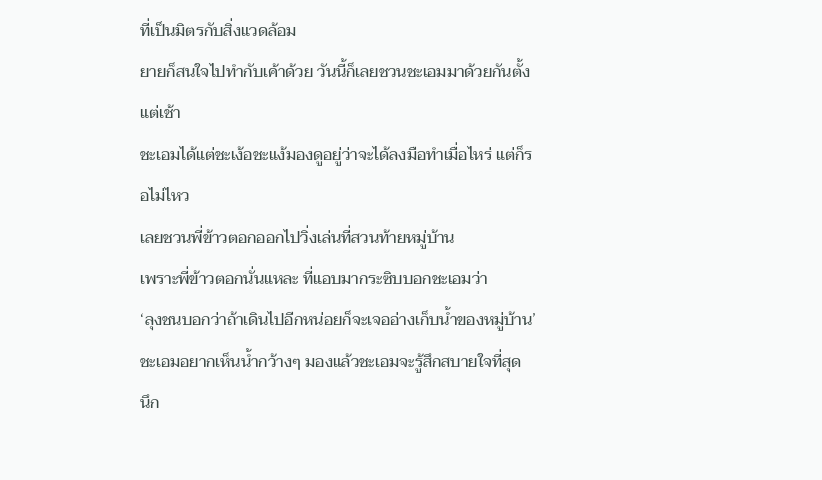ที่เป็นมิตรกับสิ่งแวดล้อม
ยายก็สนใจไปทำกับเค้าด้วย วันนี้ก็เลยชวนชะเอมมาด้วยกันตั้งแต่เช้า
ชะเอมได้แต่ชะเง้อชะแง้มองดูอยู่ว่าจะได้ลงมือทำเมื่อไหร่ แต่ก็รอไม่ไหว
เลยชวนพี่ข้าวตอกออกไปวิ่งเล่นที่สวนท้ายหมู่บ้าน
เพราะพี่ข้าวตอกนั่นแหละ ที่แอบมากระซิบบอกชะเอมว่า
‘ลุงชนบอกว่าถ้าเดินไปอีกหน่อยก็จะเจออ่างเก็บน้ำของหมู่บ้าน’
ชะเอมอยากเห็นน้ำกว้างๆ มองแล้วชะเอมจะรู้สึกสบายใจที่สุด
นึก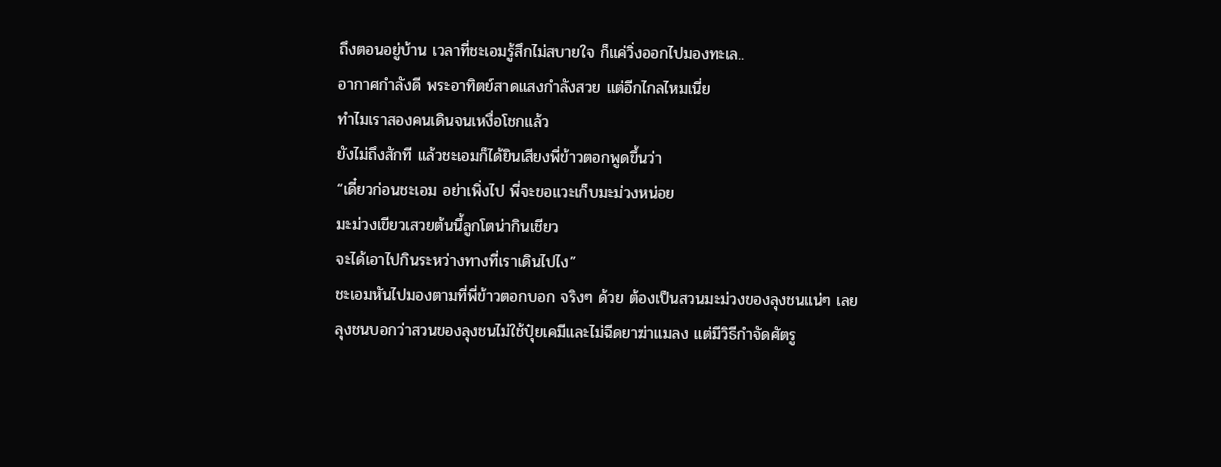ถึงตอนอยู่บ้าน เวลาที่ชะเอมรู้สึกไม่สบายใจ ก็แค่วิ่งออกไปมองทะเล..
อากาศกำลังดี พระอาทิตย์สาดแสงกำลังสวย แต่อีกไกลไหมเนี่ย
ทำไมเราสองคนเดินจนเหงื่อโชกแล้ว
ยังไม่ถึงสักที แล้วชะเอมก็ได้ยินเสียงพี่ข้าวตอกพูดขึ้นว่า
“เดี๋ยวก่อนชะเอม อย่าเพิ่งไป พี่จะขอแวะเก็บมะม่วงหน่อย
มะม่วงเขียวเสวยต้นนี้ลูกโตน่ากินเชียว
จะได้เอาไปกินระหว่างทางที่เราเดินไปไง”
ชะเอมหันไปมองตามที่พี่ข้าวตอกบอก จริงๆ ด้วย ต้องเป็นสวนมะม่วงของลุงชนแน่ๆ เลย
ลุงชนบอกว่าสวนของลุงชนไม่ใช้ปุ๋ยเคมีและไม่ฉีดยาฆ่าแมลง แต่มีวิธีกำจัดศัตรู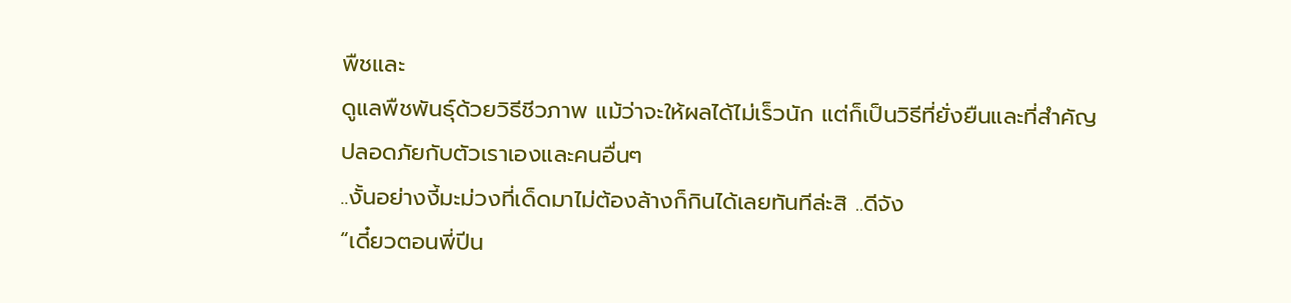พืชและ
ดูแลพืชพันธุ์ด้วยวิธีชีวภาพ แม้ว่าจะให้ผลได้ไม่เร็วนัก แต่ก็เป็นวิธีที่ยั่งยืนและที่สำคัญ
ปลอดภัยกับตัวเราเองและคนอื่นๆ
..งั้นอย่างงี้มะม่วงที่เด็ดมาไม่ต้องล้างก็กินได้เลยทันทีล่ะสิ ..ดีจัง
“เดี๋ยวตอนพี่ปีน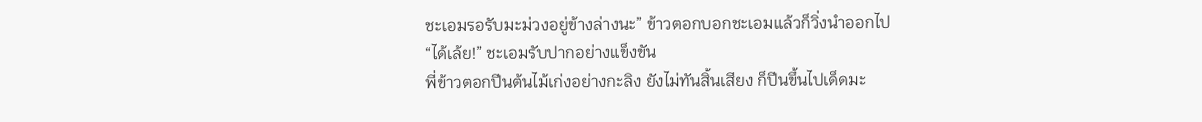ชะเอมรอรับมะม่วงอยู่ข้างล่างนะ” ข้าวตอกบอกชะเอมแล้วก็วิ่งนำออกไป
“ได้เล้ย!” ชะเอมรับปากอย่างแข็งขัน
พี่ข้าวตอกปีนต้นไม้เก่งอย่างกะลิง ยังไม่ทันสิ้นเสียง ก็ปีนขึ้นไปเด็ดมะ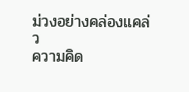ม่วงอย่างคล่องแคล่ว
ความคิด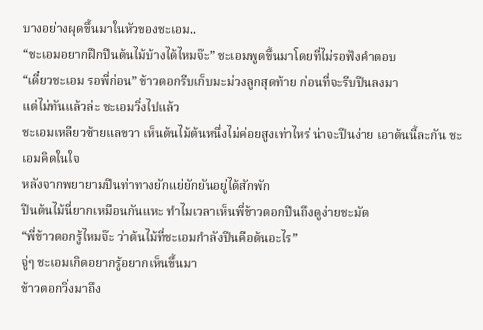บางอย่างผุดขึ้นมาในหัวของชะเอม..
“ชะเอมอยากฝึกปีนต้นไม้บ้างได้ไหมจ๊ะ” ชะเอมพูดขึ้นมาโดยที่ไม่รอฟังคำตอบ
“เดี๋ยวชะเอม รอพี่ก่อน” ข้าวตอกรีบเก็บมะม่วงลูกสุดท้าย ก่อนที่จะรีบปีนลงมา
แต่ไม่ทันแล้วล่ะ ชะเอมวิ่งไปแล้ว
ชะเอมเหลียวซ้ายแลขวา เห็นต้นไม้ต้นหนึ่งไม่ค่อยสูงเท่าไหร่ น่าจะปีนง่าย เอาต้นนี้ละกัน ชะเอมคิดในใจ
หลังจากพยายามปีนท่าทางยักแย่ยักยันอยู่ได้สักพัก
ปีนต้นไม้นี่ยากเหมือนกันแหะ ทำไมเวลาเห็นพี่ข้าวตอกปีนถึงดูง่ายชะมัด
“พี่ข้าวตอกรู้ไหมจ๊ะ ว่าต้นไม้ที่ชะเอมกำลังปีนคือต้นอะไร”
จู่ๆ ชะเอมเกิดอยากรู้อยากเห็นขึ้นมา
ข้าวตอกวิ่งมาถึง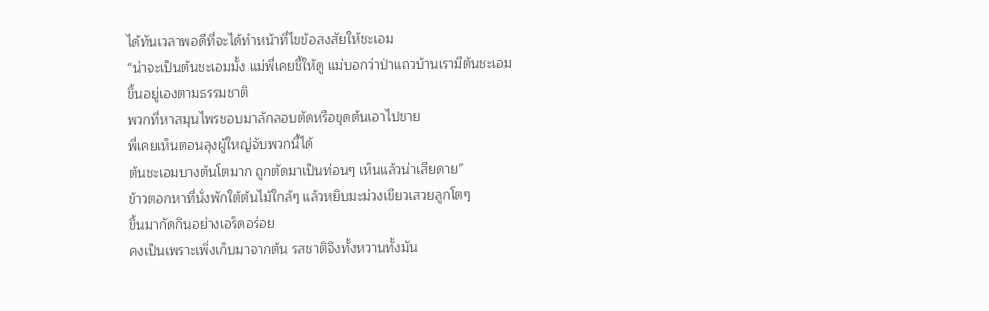ได้ทันเวลาพอดีที่จะได้ทำหน้าที่ไขข้อสงสัยให้ชะเอม
“น่าจะเป็นต้นชะเอมมั้ง แม่พี่เคยชี้ให้ดู แม่บอกว่าป่าแถวบ้านเรามีต้นชะเอม
ขึ้นอยู่เองตามธรรมชาติ
พวกที่หาสมุนไพรชอบมาลักลอบตัดหรือขุดต้นเอาไปขาย
พี่เคยเห็นตอนลุงผู้ใหญ่จับพวกนี้ได้
ต้นชะเอมบางต้นโตมาก ถูกตัดมาเป็นท่อนๆ เห็นแล้วน่าเสียดาย”
ข้าวตอกหาที่นั่งพักใต้ต้นไม้ใกล้ๆ แล้วหยิบมะม่วงเขียวเสวยลูกโตๆ
ขึ้นมากัดกินอย่างเอร็ดอร่อย
คงเป็นเพราะเพิ่งเก็บมาจากต้น รสชาติจึงทั้งหวานทั้งมัน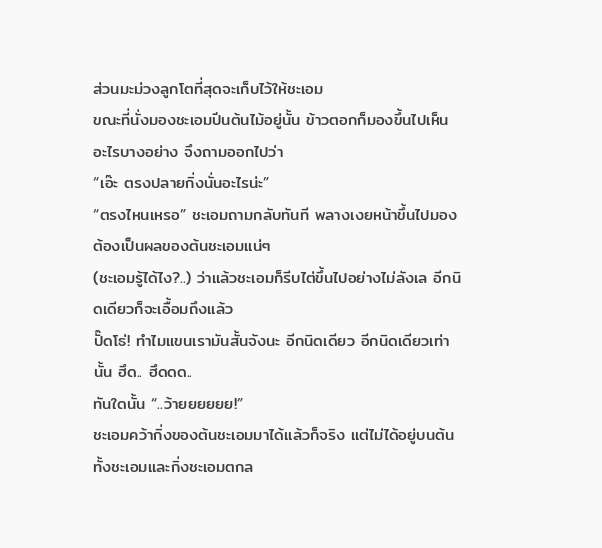ส่วนมะม่วงลูกโตที่สุดจะเก็บไว้ให้ชะเอม
ขณะที่นั่งมองชะเอมปีนต้นไม้อยู่นั้น ข้าวตอกก็มองขึ้นไปเห็นอะไรบางอย่าง จึงถามออกไปว่า
“เอ๊ะ ตรงปลายกิ่งนั่นอะไรน่ะ”
“ตรงไหนเหรอ” ชะเอมถามกลับทันที พลางเงยหน้าขึ้นไปมอง ต้องเป็นผลของต้นชะเอมแน่ๆ
(ชะเอมรู้ได้ไง?..) ว่าแล้วชะเอมก็รีบไต่ขึ้นไปอย่างไม่ลังเล อีกนิดเดียวก็จะเอื้อมถึงแล้ว
ปั๊ดโธ่! ทำไมแขนเรามันสั้นจังนะ อีกนิดเดียว อีกนิดเดียวเท่านั้น ฮึด.. ฮึดดด..
ทันใดนั้น “..ว้ายยยยยย!”
ชะเอมคว้ากิ่งของต้นชะเอมมาได้แล้วก็จริง แต่ไม่ได้อยู่บนต้น
ทั้งชะเอมและกิ่งชะเอมตกล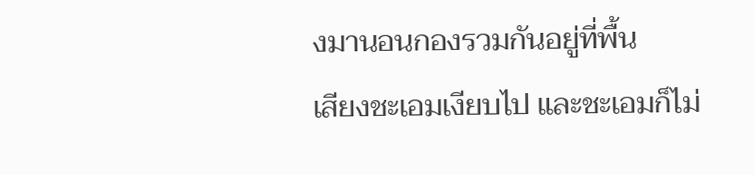งมานอนกองรวมกันอยู่ที่พื้น
เสียงชะเอมเงียบไป และชะเอมก็ไม่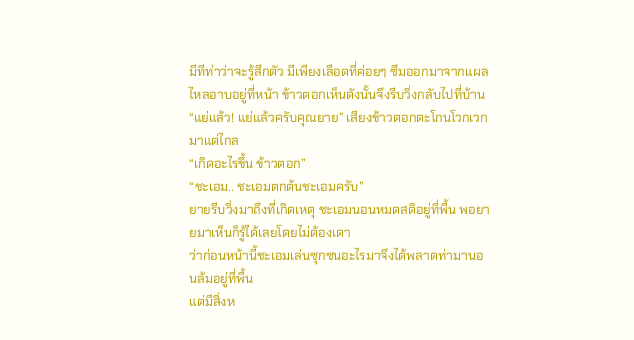มีทีท่าว่าจะรู้สึกตัว มีเพียงเลือดที่ค่อยๆ ซึมออกมาจากแผล
ไหลอาบอยู่ที่หน้า ข้าวตอกเห็นดังนั้นจึงรีบวิ่งกลับไปที่บ้าน
“แย่แล้ว! แย่แล้วครับคุณยาย” เสียงข้าวตอกตะโกนโวกเวกมาแต่ไกล
“เกิดอะไรขึ้น ข้าวตอก”
“ชะเอม.. ชะเอมตกต้นชะเอมครับ”
ยายรีบวิ่งมาถึงที่เกิดเหตุ ชะเอมนอนหมดสติอยู่ที่พื้น พอยายมาเห็นก็รู้ได้เลยโดยไม่ต้องเดา
ว่าก่อนหน้านี้ชะเอมเล่นซุกซนอะไรมาจึงได้พลาดท่ามานอนล้มอยู่ที่พื้น
แต่มีสิ่งห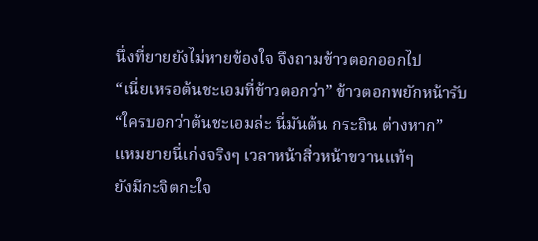นึ่งที่ยายยังไม่หายข้องใจ จึงถามข้าวตอกออกไป
“เนี่ยเหรอต้นชะเอมที่ข้าวตอกว่า” ข้าวตอกพยักหน้ารับ
“ใครบอกว่าต้นชะเอมล่ะ นี่มันต้น กระถิน ต่างหาก”
แหมยายนี่เก่งจริงๆ เวลาหน้าสิ่วหน้าขวานแท้ๆ
ยังมีกะจิตกะใจ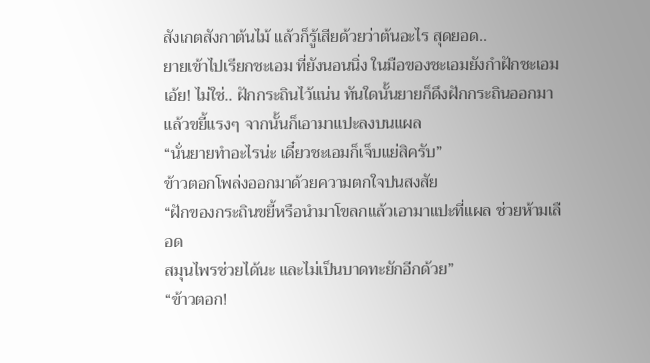สังเกตสังกาต้นไม้ แล้วก็รู้เสียด้วยว่าต้นอะไร สุดยอด..
ยายเข้าไปเรียกชะเอม ที่ยังนอนนิ่ง ในมือของชะเอมยังกำฝักชะเอม
เอ้ย! ไม่ใช่.. ฝักกระถินไว้แน่น ทันใดนั้นยายก็ดึงฝักกระถินออกมา
แล้วขยี้แรงๆ จากนั้นก็เอามาแปะลงบนแผล
“นั่นยายทำอะไรน่ะ เดี๋ยวชะเอมก็เจ็บแย่สิครับ”
ข้าวตอกโพล่งออกมาด้วยความตกใจปนสงสัย
“ฝักของกระถินขยี้หรือนำมาโขลกแล้วเอามาแปะที่แผล ช่วยห้ามเลือด
สมุนไพรช่วยได้นะ และไม่เป็นบาดทะยักอีกด้วย”
“ข้าวตอก!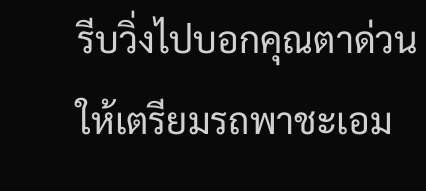รีบวิ่งไปบอกคุณตาด่วน ให้เตรียมรถพาชะเอม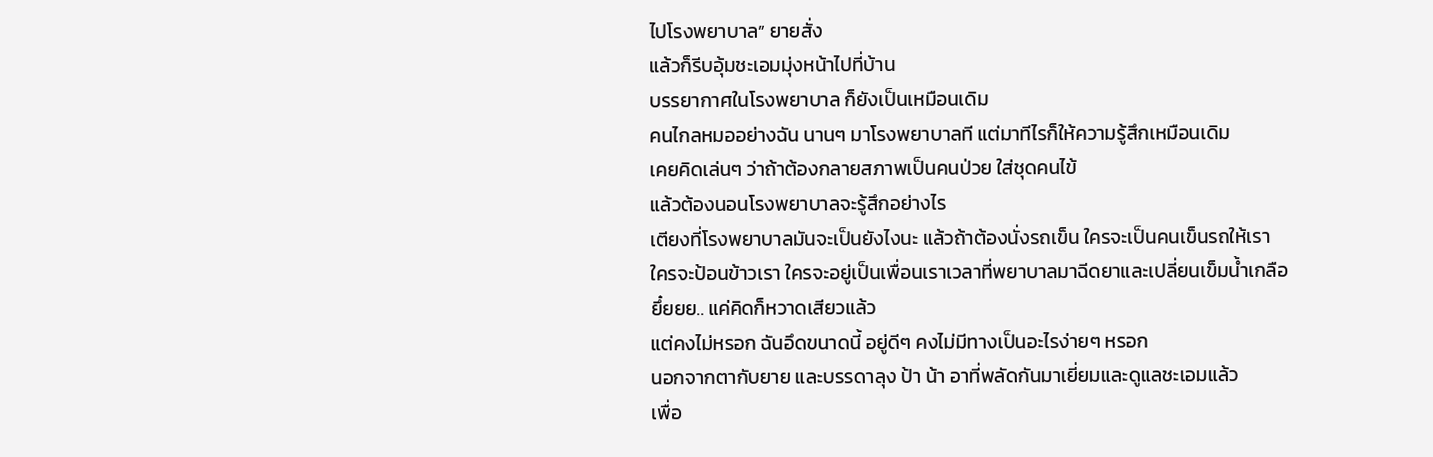ไปโรงพยาบาล” ยายสั่ง
แล้วก็รีบอุ้มชะเอมมุ่งหน้าไปที่บ้าน
บรรยากาศในโรงพยาบาล ก็ยังเป็นเหมือนเดิม
คนไกลหมออย่างฉัน นานๆ มาโรงพยาบาลที แต่มาทีไรก็ให้ความรู้สึกเหมือนเดิม
เคยคิดเล่นๆ ว่าถ้าต้องกลายสภาพเป็นคนป่วย ใส่ชุดคนไข้
แล้วต้องนอนโรงพยาบาลจะรู้สึกอย่างไร
เตียงที่โรงพยาบาลมันจะเป็นยังไงนะ แล้วถ้าต้องนั่งรถเข็น ใครจะเป็นคนเข็นรถให้เรา
ใครจะป้อนข้าวเรา ใครจะอยู่เป็นเพื่อนเราเวลาที่พยาบาลมาฉีดยาและเปลี่ยนเข็มน้ำเกลือ
ยึ๋ยยย.. แค่คิดก็หวาดเสียวแล้ว
แต่คงไม่หรอก ฉันอึดขนาดนี้ อยู่ดีๆ คงไม่มีทางเป็นอะไรง่ายๆ หรอก
นอกจากตากับยาย และบรรดาลุง ป้า น้า อาที่พลัดกันมาเยี่ยมและดูแลชะเอมแล้ว
เพื่อ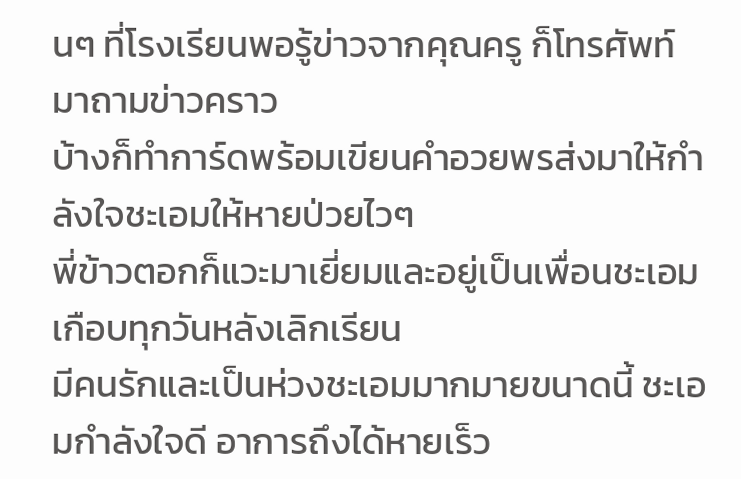นๆ ที่โรงเรียนพอรู้ข่าวจากคุณครู ก็โทรศัพท์มาถามข่าวคราว
บ้างก็ทำการ์ดพร้อมเขียนคำอวยพรส่งมาให้กำลังใจชะเอมให้หายป่วยไวๆ
พี่ข้าวตอกก็แวะมาเยี่ยมและอยู่เป็นเพื่อนชะเอมเกือบทุกวันหลังเลิกเรียน
มีคนรักและเป็นห่วงชะเอมมากมายขนาดนี้ ชะเอมกำลังใจดี อาการถึงได้หายเร็ว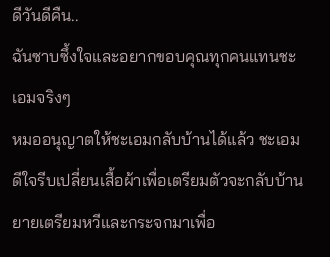ดีวันดีคืน..
ฉันซาบซึ้งใจและอยากขอบคุณทุกคนแทนชะเอมจริงๆ
หมออนุญาตให้ชะเอมกลับบ้านได้แล้ว ชะเอมดีใจรีบเปลี่ยนเสื้อผ้าเพื่อเตรียมตัวจะกลับบ้าน
ยายเตรียมหวีและกระจกมาเพื่อ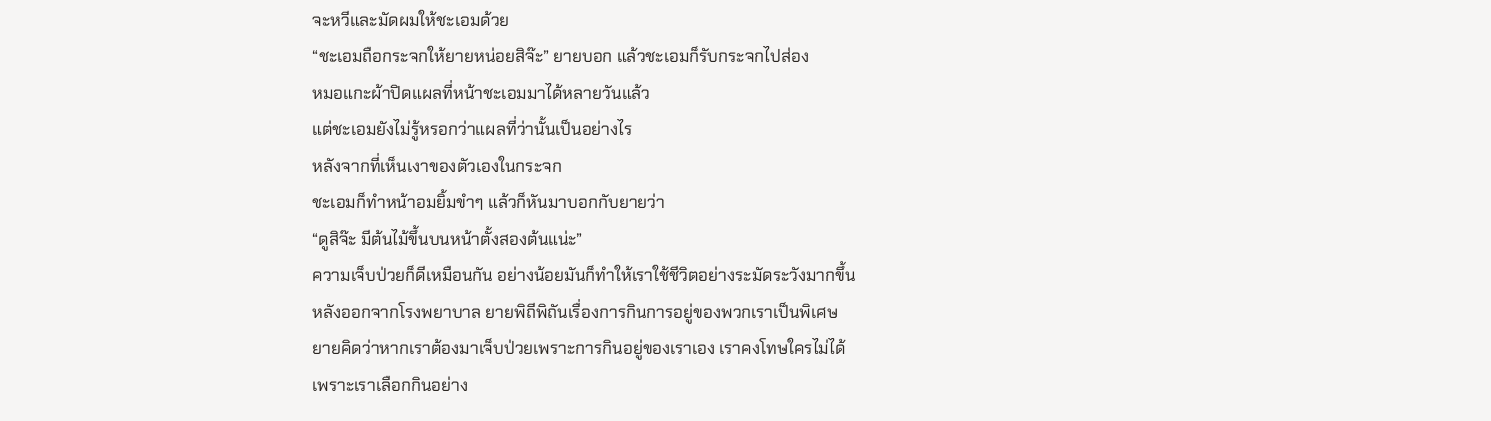จะหวีและมัดผมให้ชะเอมด้วย
“ชะเอมถือกระจกให้ยายหน่อยสิจ๊ะ” ยายบอก แล้วชะเอมก็รับกระจกไปส่อง
หมอแกะผ้าปิดแผลที่หน้าชะเอมมาได้หลายวันแล้ว
แต่ชะเอมยังไม่รู้หรอกว่าแผลที่ว่านั้นเป็นอย่างไร
หลังจากที่เห็นเงาของตัวเองในกระจก
ชะเอมก็ทำหน้าอมยิ้มขำๆ แล้วก็หันมาบอกกับยายว่า
“ดูสิจ๊ะ มีต้นไม้ขึ้นบนหน้าตั้งสองต้นแน่ะ”
ความเจ็บป่วยก็ดีเหมือนกัน อย่างน้อยมันก็ทำให้เราใช้ชีวิตอย่างระมัดระวังมากขึ้น
หลังออกจากโรงพยาบาล ยายพิถีพิถันเรื่องการกินการอยู่ของพวกเราเป็นพิเศษ
ยายคิดว่าหากเราต้องมาเจ็บป่วยเพราะการกินอยู่ของเราเอง เราคงโทษใครไม่ได้
เพราะเราเลือกกินอย่าง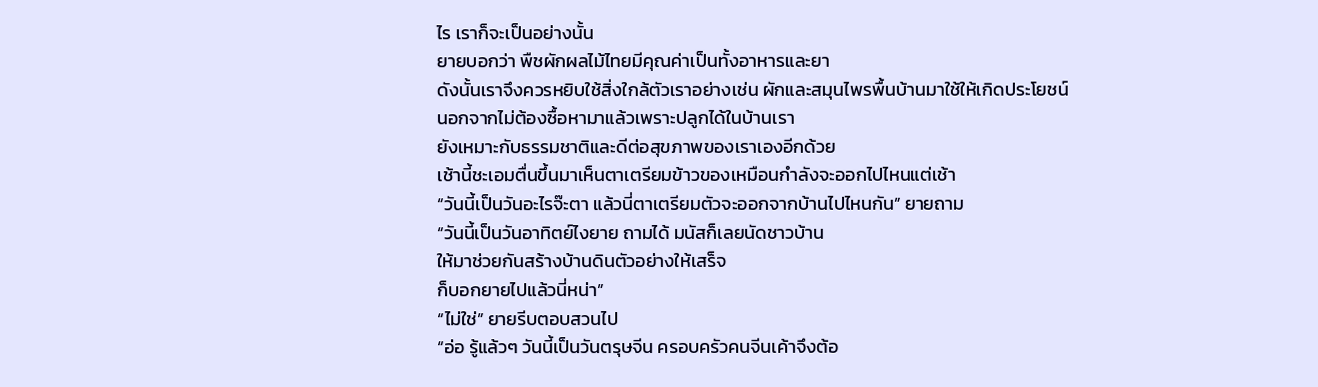ไร เราก็จะเป็นอย่างนั้น
ยายบอกว่า พืชผักผลไม้ไทยมีคุณค่าเป็นทั้งอาหารและยา
ดังนั้นเราจึงควรหยิบใช้สิ่งใกล้ตัวเราอย่างเช่น ผักและสมุนไพรพื้นบ้านมาใช้ให้เกิดประโยชน์
นอกจากไม่ต้องซื้อหามาแล้วเพราะปลูกได้ในบ้านเรา
ยังเหมาะกับธรรมชาติและดีต่อสุขภาพของเราเองอีกด้วย
เช้านี้ชะเอมตื่นขึ้นมาเห็นตาเตรียมข้าวของเหมือนกำลังจะออกไปไหนแต่เช้า
“วันนี้เป็นวันอะไรจ๊ะตา แล้วนี่ตาเตรียมตัวจะออกจากบ้านไปไหนกัน” ยายถาม
“วันนี้เป็นวันอาทิตย์ไงยาย ถามได้ มนัสก็เลยนัดชาวบ้าน
ให้มาช่วยกันสร้างบ้านดินตัวอย่างให้เสร็จ
ก็บอกยายไปแล้วนี่หน่า”
“ไม่ใช่” ยายรีบตอบสวนไป
“อ่อ รู้แล้วๆ วันนี้เป็นวันตรุษจีน ครอบครัวคนจีนเค้าจึงต้อ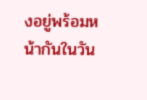งอยู่พร้อมหน้ากันในวัน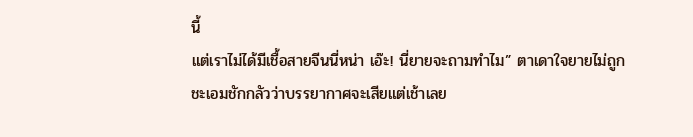นี้
แต่เราไม่ได้มีเชื้อสายจีนนี่หน่า เอ๊ะ! นี่ยายจะถามทำไม” ตาเดาใจยายไม่ถูก
ชะเอมชักกลัวว่าบรรยากาศจะเสียแต่เช้าเลย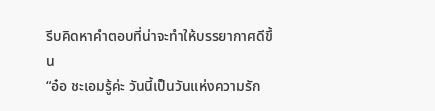รีบคิดหาคำตอบที่น่าจะทำให้บรรยากาศดีขึ้น
“อ๋อ ชะเอมรู้ค่ะ วันนี้เป็นวันแห่งความรัก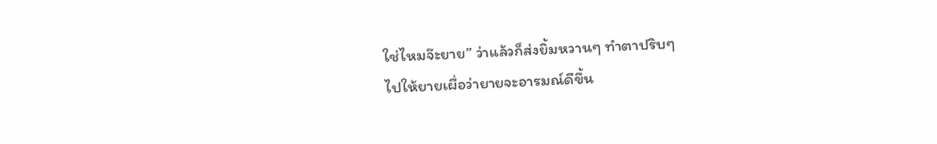ใช่ไหมจ๊ะยาย” ว่าแล้วก็ส่งยิ้มหวานๆ ทำตาปริบๆ
ไปให้ยายเผื่อว่ายายจะอารมณ์ดีขึ้น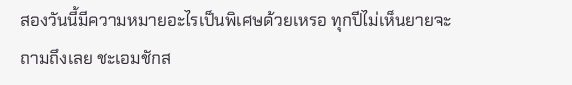สองวันนี้มีความหมายอะไรเป็นพิเศษด้วยเหรอ ทุกปีไม่เห็นยายจะถามถึงเลย ชะเอมชักส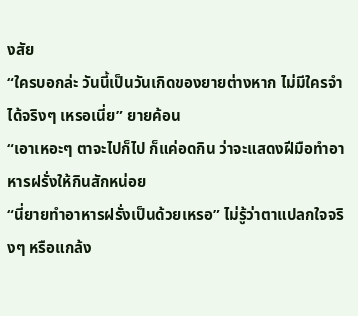งสัย
“ใครบอกล่ะ วันนี้เป็นวันเกิดของยายต่างหาก ไม่มีใครจำได้จริงๆ เหรอเนี่ย” ยายค้อน
“เอาเหอะๆ ตาจะไปก็ไป ก็แค่อดกิน ว่าจะแสดงฝีมือทำอาหารฝรั่งให้กินสักหน่อย
“นี่ยายทำอาหารฝรั่งเป็นด้วยเหรอ” ไม่รู้ว่าตาแปลกใจจริงๆ หรือแกล้ง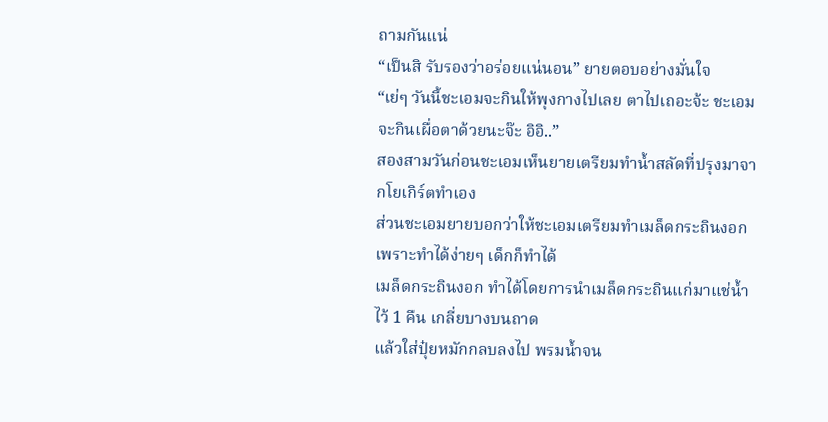ถามกันแน่
“เป็นสิ รับรองว่าอร่อยแน่นอน” ยายตอบอย่างมั่นใจ
“เย่ๆ วันนี้ชะเอมจะกินให้พุงกางไปเลย ตาไปเถอะจ้ะ ชะเอมจะกินเผื่อตาด้วยนะจ๊ะ อิอิ..”
สองสามวันก่อนชะเอมเห็นยายเตรียมทำน้ำสลัดที่ปรุงมาจากโยเกิร์ตทำเอง
ส่วนชะเอมยายบอกว่าให้ชะเอมเตรียมทำเมล็ดกระถินงอก เพราะทำได้ง่ายๆ เด็กก็ทำได้
เมล็ดกระถินงอก ทำได้โดยการนำเมล็ดกระถินแก่มาแช่น้ำไว้ 1 คืน เกลี่ยบางบนถาด
แล้วใส่ปุ๋ยหมักกลบลงไป พรมน้ำจน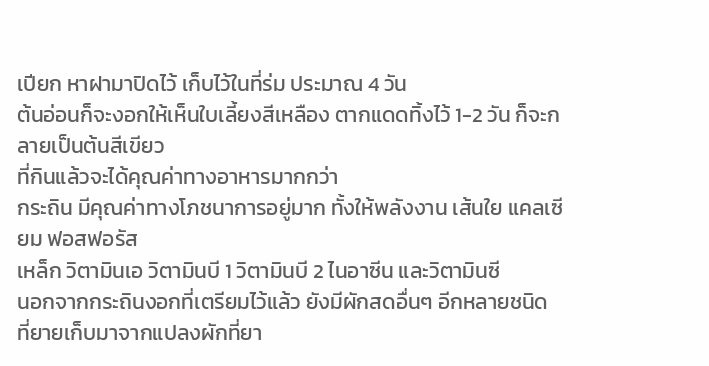เปียก หาฝามาปิดไว้ เก็บไว้ในที่ร่ม ประมาณ 4 วัน
ต้นอ่อนก็จะงอกให้เห็นใบเลี้ยงสีเหลือง ตากแดดทิ้งไว้ 1-2 วัน ก็จะกลายเป็นต้นสีเขียว
ที่กินแล้วจะได้คุณค่าทางอาหารมากกว่า
กระถิน มีคุณค่าทางโภชนาการอยู่มาก ทั้งให้พลังงาน เส้นใย แคลเซียม ฟอสฟอรัส
เหล็ก วิตามินเอ วิตามินบี 1 วิตามินบี 2 ไนอาซีน และวิตามินซี
นอกจากกระถินงอกที่เตรียมไว้แล้ว ยังมีผักสดอื่นๆ อีกหลายชนิด
ที่ยายเก็บมาจากแปลงผักที่ยา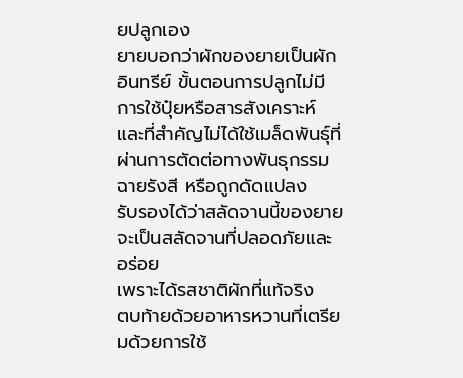ยปลูกเอง
ยายบอกว่าผักของยายเป็นผักอินทรีย์ ขั้นตอนการปลูกไม่มีการใช้ปุ๋ยหรือสารสังเคราะห์
และที่สำคัญไม่ได้ใช้เมล็ดพันธุ์ที่ผ่านการตัดต่อทางพันธุกรรม ฉายรังสี หรือถูกดัดแปลง
รับรองได้ว่าสลัดจานนี้ของยายจะเป็นสลัดจานที่ปลอดภัยและอร่อย
เพราะได้รสชาติผักที่แท้จริง
ตบท้ายด้วยอาหารหวานที่เตรียมด้วยการใช้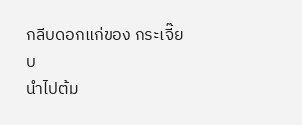กลีบดอกแก่ของ กระเจี๊ยบ
นำไปต้ม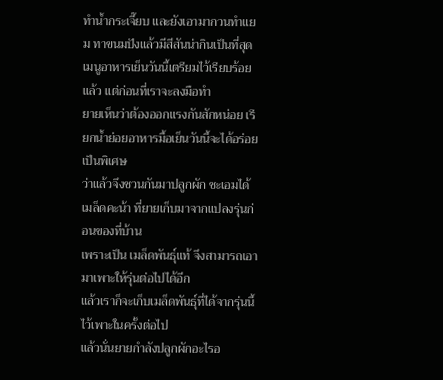ทำน้ำกระเจี๊ยบ และยังเอามากวนทำแยม ทาขนมปังแล้วมีสีสันน่ากินเป็นที่สุด
เมนูอาหารเย็นวันนี้เตรียมไว้เรียบร้อยแล้ว แต่ก่อนที่เราจะลงมือทำ
ยายเห็นว่าต้องออกแรงกันสักหน่อย เรียกน้ำย่อยอาหารมื้อเย็นวันนี้จะได้อร่อยเป็นพิเศษ
ว่าแล้วจึงชวนกันมาปลูกผัก ชะเอมได้เมล็ดคะน้า ที่ยายเก็บมาจากแปลงรุ่นก่อนของที่บ้าน
เพราะเป็น เมล็ดพันธุ์แท้ จึงสามารถเอามาเพาะให้รุ่นต่อไปได้อีก
แล้วเราก็จะเก็บเมล็ดพันธุ์ที่ได้จากรุ่นนี้ ไว้เพาะในครั้งต่อไป
แล้วนั่นยายกำลังปลูกผักอะไรอ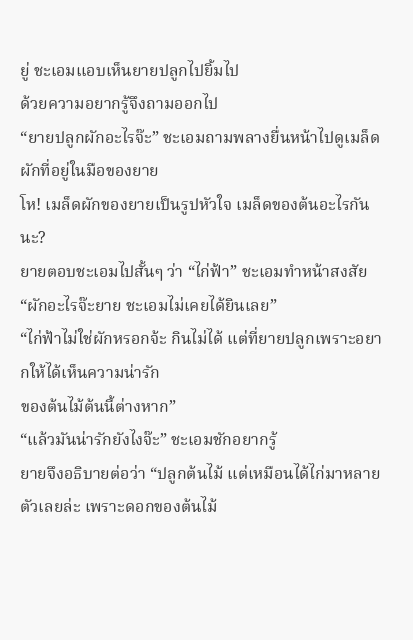ยู่ ชะเอมแอบเห็นยายปลูกไปยิ้มไป
ด้วยความอยากรู้จึงถามออกไป
“ยายปลูกผักอะไรจ๊ะ” ชะเอมถามพลางยื่นหน้าไปดูเมล็ดผักที่อยู่ในมือของยาย
โห! เมล็ดผักของยายเป็นรูปหัวใจ เมล็ดของต้นอะไรกันนะ?
ยายตอบชะเอมไปสั้นๆ ว่า “ไก่ฟ้า” ชะเอมทำหน้าสงสัย
“ผักอะไรจ๊ะยาย ชะเอมไม่เคยได้ยินเลย”
“ไก่ฟ้าไม่ใช่ผักหรอกจ้ะ กินไม่ได้ แต่ที่ยายปลูกเพราะอยากให้ได้เห็นความน่ารัก
ของต้นไม้ต้นนี้ต่างหาก”
“แล้วมันน่ารักยังไงจ๊ะ” ชะเอมชักอยากรู้
ยายจึงอธิบายต่อว่า “ปลูกต้นไม้ แต่เหมือนได้ไก่มาหลายตัวเลยล่ะ เพราะดอกของต้นไม้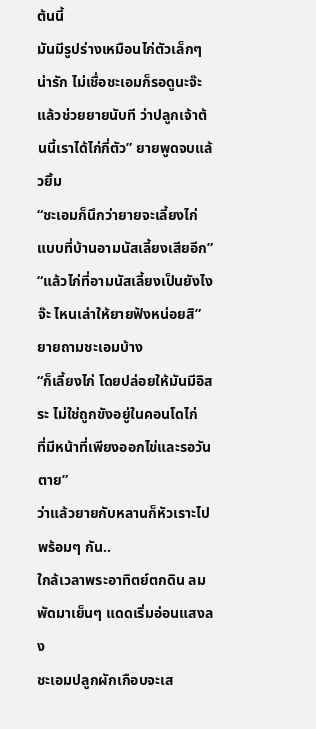ต้นนี้
มันมีรูปร่างเหมือนไก่ตัวเล็กๆ น่ารัก ไม่เชื่อชะเอมก็รอดูนะจ๊ะ
แล้วช่วยยายนับที ว่าปลูกเจ้าต้นนี้เราได้ไก่กี่ตัว” ยายพูดจบแล้วยิ้ม
“ชะเอมก็นึกว่ายายจะเลี้ยงไก่แบบที่บ้านอามนัสเลี้ยงเสียอีก”
“แล้วไก่ที่อามนัสเลี้ยงเป็นยังไงจ๊ะ ไหนเล่าให้ยายฟังหน่อยสิ” ยายถามชะเอมบ้าง
“ก็เลี้ยงไก่ โดยปล่อยให้มันมีอิสระ ไม่ใช่ถูกขังอยู่ในคอนโดไก่
ที่มีหน้าที่เพียงออกไข่และรอวันตาย”
ว่าแล้วยายกับหลานก็หัวเราะไปพร้อมๆ กัน..
ใกล้เวลาพระอาทิตย์ตกดิน ลมพัดมาเย็นๆ แดดเริ่มอ่อนแสงลง
ชะเอมปลูกผักเกือบจะเส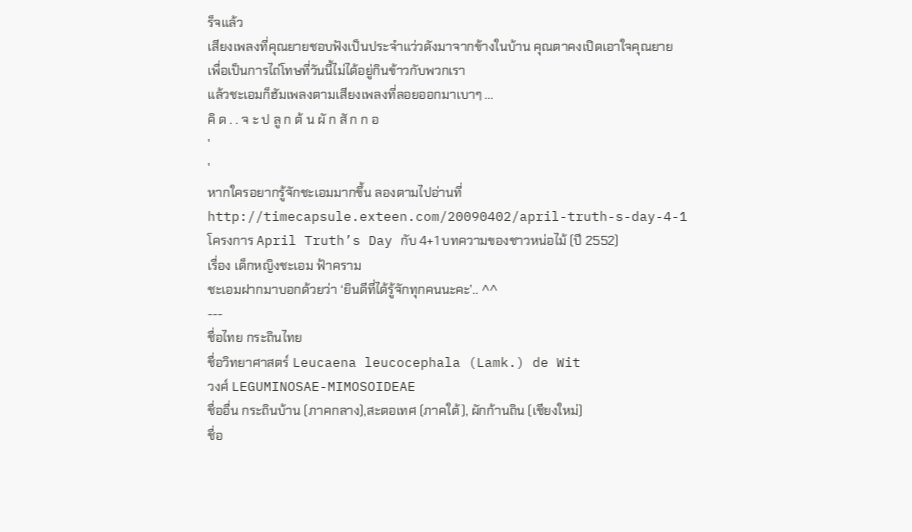ร็จแล้ว
เสียงเพลงที่คุณยายชอบฟังเป็นประจำแว่วดังมาจากข้างในบ้าน คุณตาคงเปิดเอาใจคุณยาย
เพื่อเป็นการไถ่โทษที่วันนี้ไม่ได้อยู่กินข้าวกับพวกเรา
แล้วชะเอมก็ฮัมเพลงตามเสียงเพลงที่ลอยออกมาเบาๆ ...
คิ ด . . จ ะ ป ลู ก ต้ น ผั ก สั ก ก อ
'
'
หากใครอยากรู้จักชะเอมมากขึ้น ลองตามไปอ่านที่
http://timecapsule.exteen.com/20090402/april-truth-s-day-4-1
โครงการ April Truth’s Day กับ 4+1 บทความของชาวหน่อไม้ (ปี 2552)
เรื่อง เด็กหญิงชะเอม ฟ้าคราม
ชะเอมฝากมาบอกด้วยว่า ‘ยินดีที่ได้รู้จักทุกคนนะคะ’.. ^^
---
ชื่อไทย กระถินไทย
ชื่อวิทยาศาสตร์ Leucaena leucocephala (Lamk.) de Wit
วงศ์ LEGUMINOSAE-MIMOSOIDEAE
ชื่ออื่น กระถินบ้าน (ภาคกลาง),สะตอเทศ (ภาคใต้), ผักก้านถิน (เชียงใหม่)
ชื่อ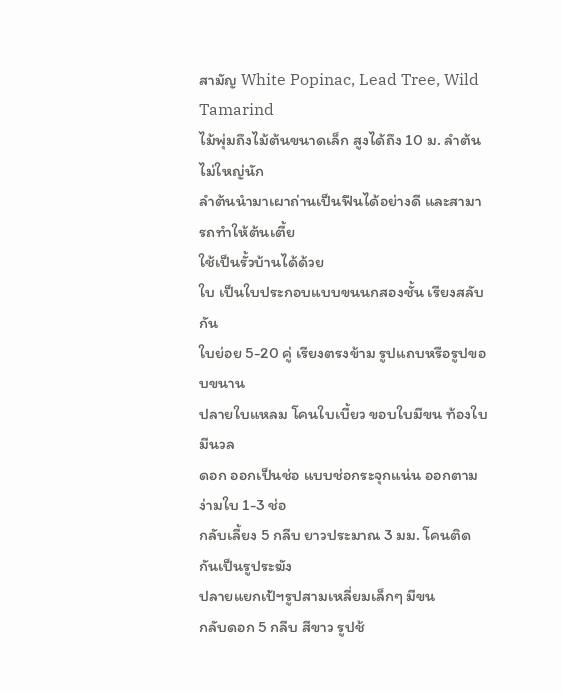สามัญ White Popinac, Lead Tree, Wild Tamarind
ไม้พุ่มถึงไม้ต้นขนาดเล็ก สูงได้ถึง 10 ม. ลำต้นไม่ใหญ่นัก
ลำต้นนำมาเผาถ่านเป็นฟืนได้อย่างดี และสามารถทำให้ต้นเตี้ย
ใช้เป็นรั้วบ้านได้ด้วย
ใบ เป็นใบประกอบแบบขนนกสองชั้น เรียงสลับกัน
ใบย่อย 5-20 คู่ เรียงตรงข้าม รูปแถบหรือรูปขอบขนาน
ปลายใบแหลม โคนใบเบี้ยว ขอบใบมีขน ท้องใบมีนวล
ดอก ออกเป็นช่อ แบบช่อกระจุกแน่น ออกตามง่ามใบ 1-3 ช่อ
กลับเลี้ยง 5 กลีบ ยาวประมาณ 3 มม. โคนติดกันเป็นรูประฆัง
ปลายแยกเป้ฯรูปสามเหลี่ยมเล็กๆ มีขน
กลับดอก 5 กลีบ สีขาว รูปช้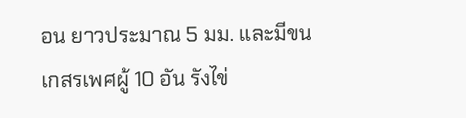อน ยาวประมาณ 5 มม. และมีขน
เกสรเพศผู้ 10 อัน รังไข่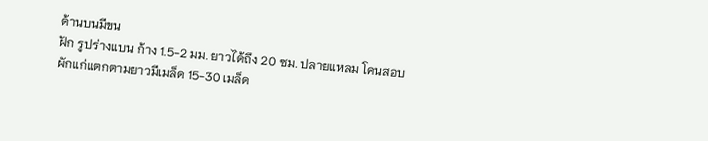ด้านบนมีขน
ฝัก รูปร่างแบน ก้าง 1.5-2 มม. ยาวได้ถึง 20 ซม. ปลายแหลม โคนสอบ
ผักแก่แตกตามยาวมีเมล็ด 15-30 เมล็ด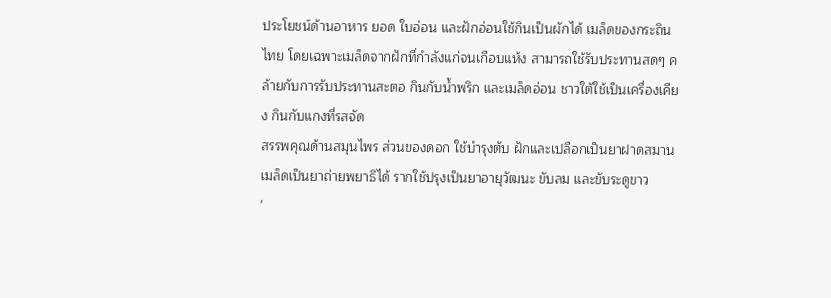ประโยชน์ด้านอาหาร ยอด ใบอ่อน และฝักอ่อนใช้กินเป็นผักได้ เมล็ดของกระถินไทย โดยเฉพาะเมล็ดจากฝักที่กำลังแก่จนเกือบแห้ง สามารถใช้รับประทานสดๆ คล้ายกับการรับประทานสะตอ กินกับน้ำพริก และเมล็ดอ่อน ชาวใต้ใช้เป็นเครื่องเคียง กินกับแกงที่รสจัด
สรรพคุณด้านสมุนไพร ส่วนของดอก ใช้บำรุงตับ ฝักและเปลือกเป็นยาฝาดสมาน เมล็ดเป็นยาถ่ายพยาธิได้ รากใช้ปรุงเป็นยาอายุวัฒนะ ขับลม และขับระดูขาว
'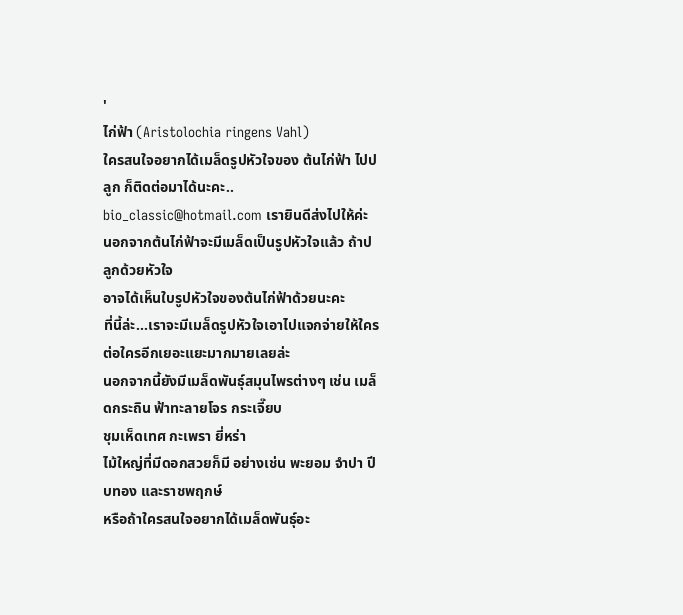'
ไก่ฟ้า (Aristolochia ringens Vahl)
ใครสนใจอยากได้เมล็ดรูปหัวใจของ ต้นไก่ฟ้า ไปปลูก ก็ติดต่อมาได้นะคะ..
bio_classic@hotmail.com เรายินดีส่งไปให้ค่ะ
นอกจากต้นไก่ฟ้าจะมีเมล็ดเป็นรูปหัวใจแล้ว ถ้าปลูกด้วยหัวใจ
อาจได้เห็นใบรูปหัวใจของต้นไก่ฟ้าด้วยนะคะ
ที่นี้ล่ะ...เราจะมีเมล็ดรูปหัวใจเอาไปแจกจ่ายให้ใครต่อใครอีกเยอะแยะมากมายเลยล่ะ
นอกจากนี้ยังมีเมล็ดพันธุ์สมุนไพรต่างๆ เช่น เมล็ดกระถิน ฟ้าทะลายโจร กระเจี๊ยบ
ชุมเห็ดเทศ กะเพรา ยี่หร่า
ไม้ใหญ่ที่มีดอกสวยก็มี อย่างเช่น พะยอม จำปา ปีบทอง และราชพฤกษ์
หรือถ้าใครสนใจอยากได้เมล็ดพันธุ์อะ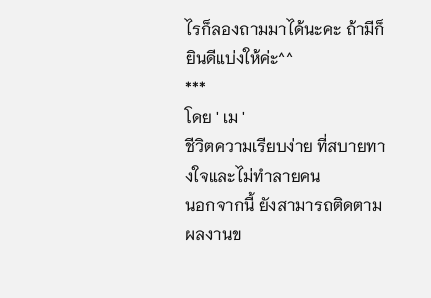ไรก็ลองถามมาได้นะคะ ถ้ามีก็ยินดีแบ่งให้ค่ะ^^
***
โดย ' เม '
ชีวิตความเรียบง่าย ที่สบายทางใจและไม่ทำลายคน
นอกจากนี้ ยังสามารถติดตามผลงานข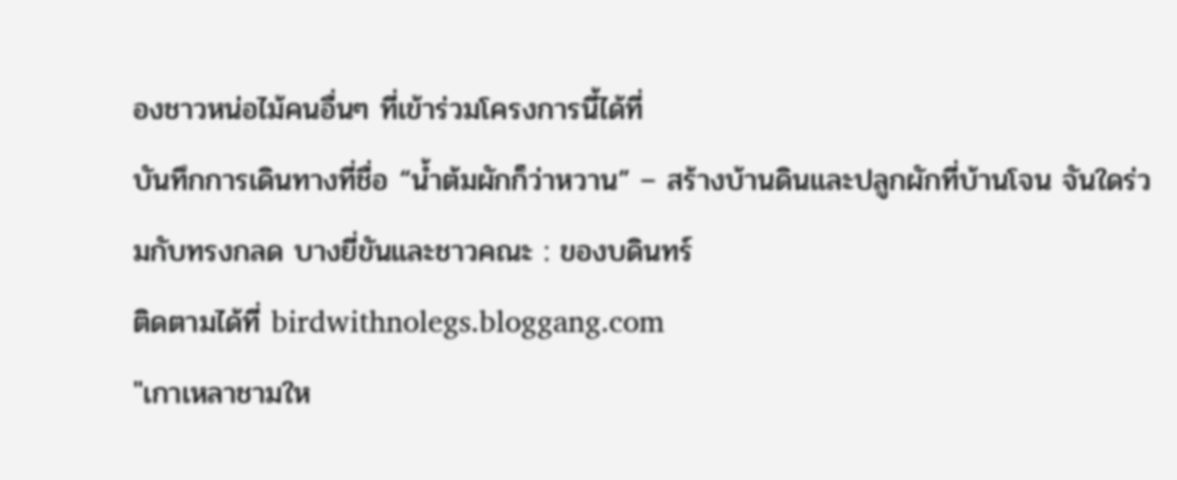องชาวหน่อไม้คนอื่นๆ ที่เข้าร่วมโครงการนี้ได้ที่
บันทึกการเดินทางที่ชื่อ “น้ำต้มผักก็ว่าหวาน” – สร้างบ้านดินและปลูกผักที่บ้านโจน จันใดร่วมกับทรงกลด บางยี่ขันและชาวคณะ : ของบดินทร์
ติดตามได้ที่ birdwithnolegs.bloggang.com
"เกาเหลาชามให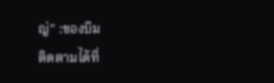ญ่" :ของบีม
ติดตามได้ที่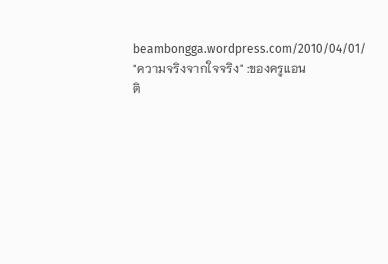beambongga.wordpress.com/2010/04/01/
"ความจริงจากใจจริง" :ของครูแอน
ติ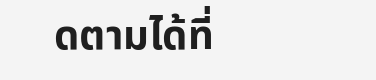ดตามได้ที่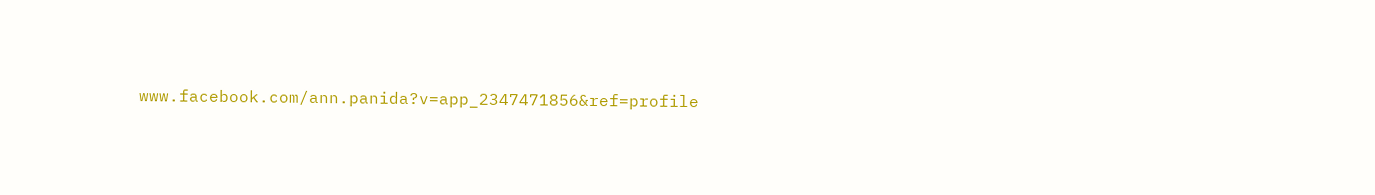www.facebook.com/ann.panida?v=app_2347471856&ref=profile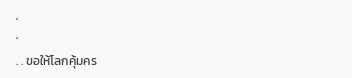'
'
. . ขอให้โลกคุ้มคร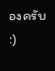องครับ :)